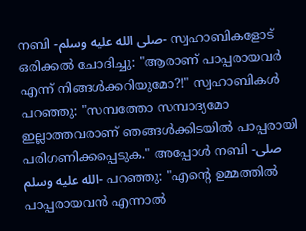നബി -صلى الله عليه وسلم- സ്വഹാബികളോട് ഒരിക്കൽ ചോദിച്ചു: "ആരാണ് പാപ്പരായവർ എന്ന് നിങ്ങൾക്കറിയുമോ?!" സ്വഹാബികൾ പറഞ്ഞു: "സമ്പത്തോ സമ്പാദ്യമോ ഇല്ലാത്തവരാണ് ഞങ്ങൾക്കിടയിൽ പാപ്പരായി പരിഗണിക്കപ്പെടുക." അപ്പോൾ നബി -صلى الله عليه وسلم- പറഞ്ഞു: "എൻ്റെ ഉമ്മത്തിൽ പാപ്പരായവൻ എന്നാൽ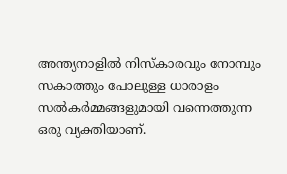അന്ത്യനാളിൽ നിസ്കാരവും നോമ്പും സകാത്തും പോലുള്ള ധാരാളം സൽകർമ്മങ്ങളുമായി വന്നെത്തുന്ന ഒരു വ്യക്തിയാണ്.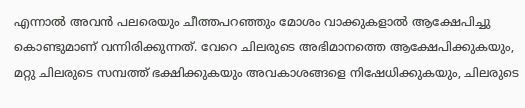എന്നാൽ അവൻ പലരെയും ചീത്തപറഞ്ഞും മോശം വാക്കുകളാൽ ആക്ഷേപിച്ചു കൊണ്ടുമാണ് വന്നിരിക്കുന്നത്. വേറെ ചിലരുടെ അഭിമാനത്തെ ആക്ഷേപിക്കുകയും, മറ്റു ചിലരുടെ സമ്പത്ത് ഭക്ഷിക്കുകയും അവകാശങ്ങളെ നിഷേധിക്കുകയും, ചിലരുടെ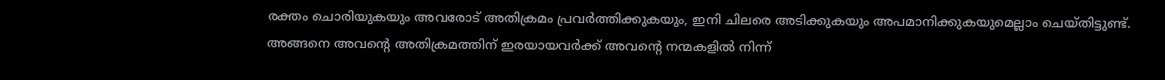രക്തം ചൊരിയുകയും അവരോട് അതിക്രമം പ്രവർത്തിക്കുകയും, ഇനി ചിലരെ അടിക്കുകയും അപമാനിക്കുകയുമെല്ലാം ചെയ്തിട്ടുണ്ട്. അങ്ങനെ അവൻ്റെ അതിക്രമത്തിന് ഇരയായവർക്ക് അവൻ്റെ നന്മകളിൽ നിന്ന്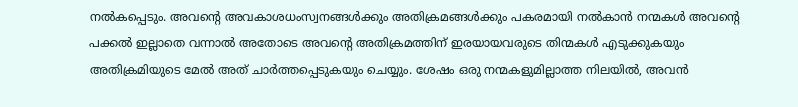നൽകപ്പെടും. അവൻ്റെ അവകാശധംസ്വനങ്ങൾക്കും അതിക്രമങ്ങൾക്കും പകരമായി നൽകാൻ നന്മകൾ അവൻ്റെ പക്കൽ ഇല്ലാതെ വന്നാൽ അതോടെ അവൻ്റെ അതിക്രമത്തിന് ഇരയായവരുടെ തിന്മകൾ എടുക്കുകയും അതിക്രമിയുടെ മേൽ അത് ചാർത്തപ്പെടുകയും ചെയ്യും. ശേഷം ഒരു നന്മകളുമില്ലാത്ത നിലയിൽ, അവൻ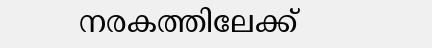നരകത്തിലേക്ക്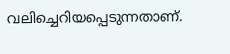വലിച്ചെറിയപ്പെടുന്നതാണ്.